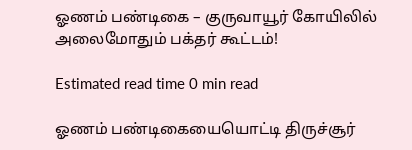ஓணம் பண்டிகை – குருவாயூர் கோயிலில் அலைமோதும் பக்தர் கூட்டம்!

Estimated read time 0 min read

ஓணம் பண்டிகையையொட்டி திருச்சூர்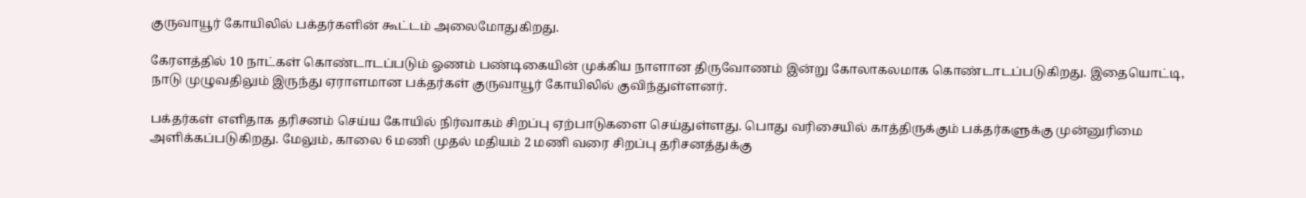குருவாயூர் கோயிலில் பக்தர்களின் கூட்டம் அலைமோதுகிறது.

கேரளத்தில் 10 நாட்கள் கொண்டாடப்படும் ஓணம் பண்டிகையின் முக்கிய நாளான திருவோணம் இன்று கோலாகலமாக கொண்டாடப்படுகிறது. இதையொட்டி, நாடு முழுவதிலும் இருந்து ஏராளமான பக்தர்கள் குருவாயூர் கோயிலில் குவிந்துள்ளனர்.

பக்தர்கள் எளிதாக தரிசனம் செய்ய கோயில் நிர்வாகம் சிறப்பு ஏற்பாடுகளை செய்துள்ளது. பொது வரிசையில் காத்திருக்கும் பக்தர்களுக்கு முன்னுரிமை அளிக்கப்படுகிறது. மேலும், காலை 6 மணி முதல் மதியம் 2 மணி வரை சிறப்பு தரிசனத்துக்கு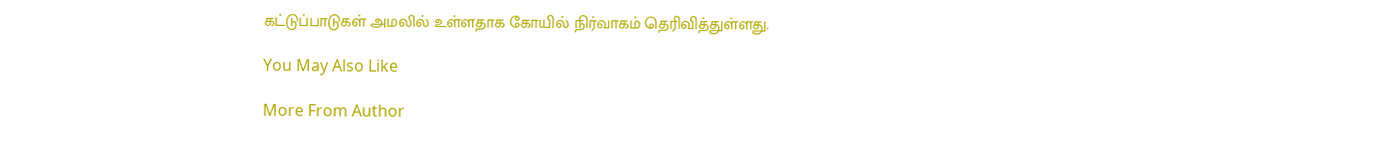கட்டுப்பாடுகள் அமலில் உள்ளதாக கோயில் நிர்வாகம் தெரிவித்துள்ளது.

You May Also Like

More From Author